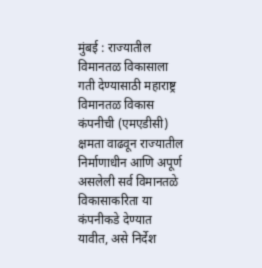मुंबई : राज्यातील विमानतळ विकासाला गती देण्यासाठी महाराष्ट्र विमानतळ विकास कंपनीची (एमएडीसी) क्षमता वाढवून राज्यातील निर्माणाधीन आणि अपूर्ण असलेली सर्व विमानतळे विकासाकरिता या कंपनीकडे देण्यात यावीत, असे निर्देश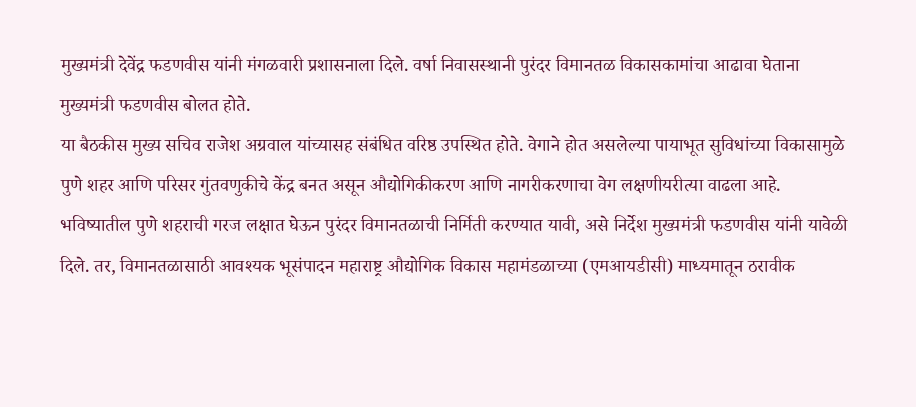मुख्यमंत्री देवेंद्र फडणवीस यांनी मंगळवारी प्रशासनाला दिले. वर्षा निवासस्थानी पुरंदर विमानतळ विकासकामांचा आढावा घेताना मुख्यमंत्री फडणवीस बोलत होते.
या बैठकीस मुख्य सचिव राजेश अग्रवाल यांच्यासह संबंधित वरिष्ठ उपस्थित होते. वेगाने होत असलेल्या पायाभूत सुविधांच्या विकासामुळे पुणे शहर आणि परिसर गुंतवणुकीचे केंद्र बनत असून औद्योगिकीकरण आणि नागरीकरणाचा वेग लक्षणीयरीत्या वाढला आहे. भविष्यातील पुणे शहराची गरज लक्षात घेऊन पुरंदर विमानतळाची निर्मिती करण्यात यावी, असे निर्देश मुख्यमंत्री फडणवीस यांनी यावेळी दिले. तर, विमानतळासाठी आवश्यक भूसंपादन महाराष्ट्र औद्योगिक विकास महामंडळाच्या (एमआयडीसी) माध्यमातून ठरावीक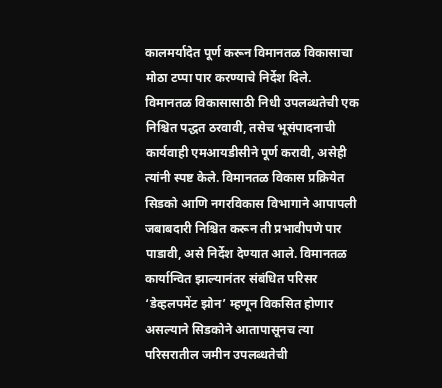कालमर्यादेत पूर्ण करून विमानतळ विकासाचा मोठा टप्पा पार करण्याचे निर्देश दिले.
विमानतळ विकासासाठी निधी उपलब्धतेची एक निश्चित पद्धत ठरवावी, तसेच भूसंपादनाची कार्यवाही एमआयडीसीने पूर्ण करावी, असेही त्यांनी स्पष्ट केले. विमानतळ विकास प्रक्रियेत सिडको आणि नगरविकास विभागाने आपापली जबाबदारी निश्चित करून ती प्रभावीपणे पार पाडावी, असे निर्देश देण्यात आले. विमानतळ कार्यान्वित झाल्यानंतर संबंधित परिसर ‘डेव्हलपमेंट झोन’ म्हणून विकसित होणार असल्याने सिडकोने आतापासूनच त्या परिसरातील जमीन उपलब्धतेची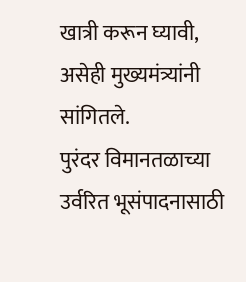खात्री करून घ्यावी, असेही मुख्यमंत्र्यांनी सांगितले.
पुरंदर विमानतळाच्या उर्वरित भूसंपादनासाठी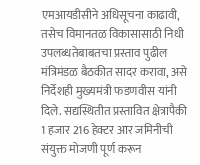एमआयडीसीने अधिसूचना काढावी, तसेच विमानतळ विकासासाठी निधी उपलब्धतेबाबतचा प्रस्ताव पुढील मंत्रिमंडळ बैठकीत सादर करावा, असे निर्देशही मुख्यमंत्री फडणवीस यांनी दिले. सद्यस्थितीत प्रस्तावित क्षेत्रापैकी 1 हजार 216 हेक्टर आर जमिनीची संयुक्त मोजणी पूर्ण करून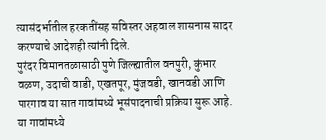त्यासंदर्भातील हरकतींसह सविस्तर अहवाल शासनास सादर करण्याचे आदेशही त्यांनी दिले.
पुरंदर विमानतळासाठी पुणे जिल्ह्यातील वनपुरी, कुंभार वळण, उदाची वाडी, एखतपूर, मुंजवडी, खानवडी आणि पारगाव या सात गावांमध्ये भूसंपादनाची प्रक्रिया सुरू आहे. या गावांमध्ये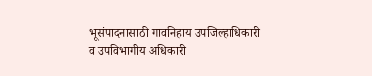भूसंपादनासाठी गावनिहाय उपजिल्हाधिकारी व उपविभागीय अधिकारी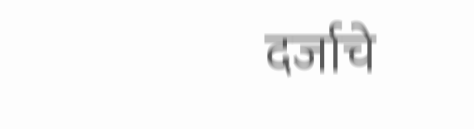दर्जाचे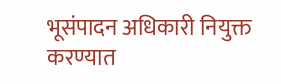भूसंपादन अधिकारी नियुक्त करण्यात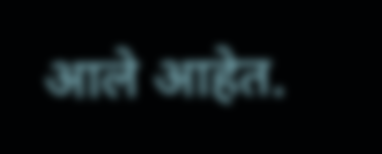आले आहेत.